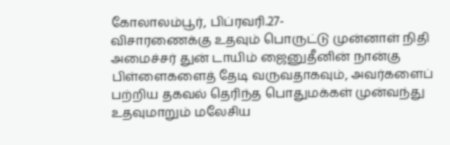கோலாலம்பூர், பிப்ரவரி.27-
விசாரணைக்கு உதவும் பொருட்டு முன்னாள் நிதி அமைச்சர் துன் டாயிம் ஜைனுதீனின் நான்கு பிள்ளைகளைத் தேடி வருவதாகவும், அவர்களைப் பற்றிய தகவல் தெரிந்த பொதுமக்கள் முன்வந்து உதவுமாறும் மலேசிய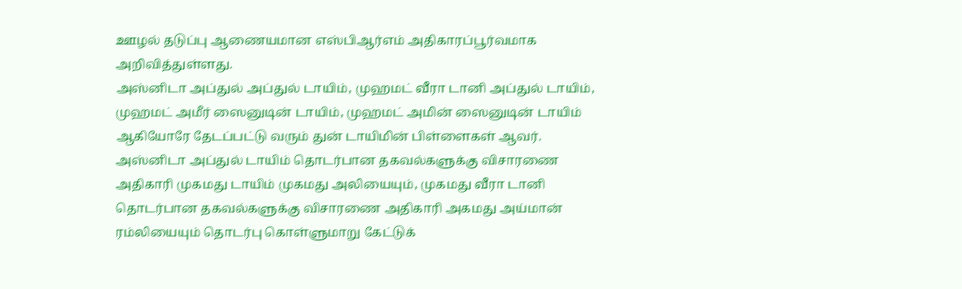ஊழல் தடுப்பு ஆணையமான எஸ்பிஆர்எம் அதிகாரப்பூர்வமாக அறிவித்துள்ளது.
அஸ்னிடா அப்துல் அப்துல் டாயிம், முஹமட் வீரா டானி அப்துல் டாயிம், முஹமட் அமீர் ஸைனுடின் டாயிம், முஹமட் அமின் ஸைனுடின் டாயிம் ஆகியோரே தேடப்பட்டு வரும் துன் டாயிமின் பிள்ளைகள் ஆவர்.
அஸ்னிடா அப்துல் டாயிம் தொடர்பான தகவல்களுக்கு விசாரணை அதிகாரி முகமது டாயிம் முகமது அலியையும், முகமது வீரா டானி தொடர்பான தகவல்களுக்கு விசாரணை அதிகாரி அகமது அய்மான் ரம்லியையும் தொடர்பு கொள்ளுமாறு கேட்டுக்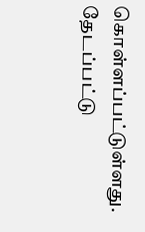கொள்ளப்பட்டுள்ளது.
தேடப்பட்டு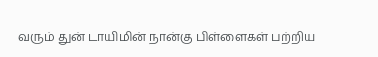வரும் துன் டாயிமின் நான்கு பிள்ளைகள் பற்றிய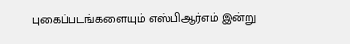புகைப்படங்களையும் எஸ்பிஆர்எம் இன்று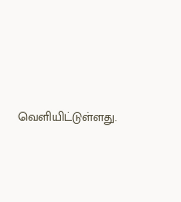வெளியிட்டுள்ளது.